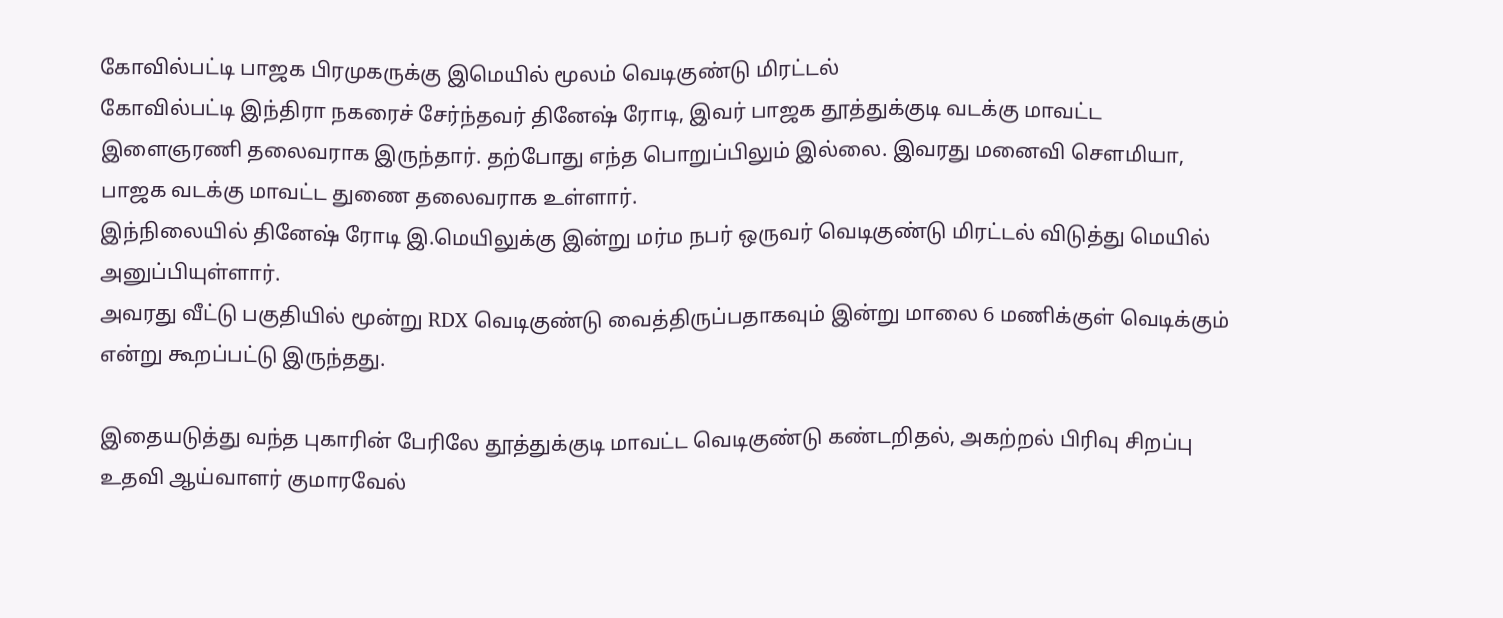கோவில்பட்டி பாஜக பிரமுகருக்கு இமெயில் மூலம் வெடிகுண்டு மிரட்டல்
கோவில்பட்டி இந்திரா நகரைச் சேர்ந்தவர் தினேஷ் ரோடி, இவர் பாஜக தூத்துக்குடி வடக்கு மாவட்ட இளைஞரணி தலைவராக இருந்தார். தற்போது எந்த பொறுப்பிலும் இல்லை. இவரது மனைவி செளமியா, பாஜக வடக்கு மாவட்ட துணை தலைவராக உள்ளார்.
இந்நிலையில் தினேஷ் ரோடி இ.மெயிலுக்கு இன்று மர்ம நபர் ஒருவர் வெடிகுண்டு மிரட்டல் விடுத்து மெயில் அனுப்பியுள்ளார்.
அவரது வீட்டு பகுதியில் மூன்று RDX வெடிகுண்டு வைத்திருப்பதாகவும் இன்று மாலை 6 மணிக்குள் வெடிக்கும் என்று கூறப்பட்டு இருந்தது.

இதையடுத்து வந்த புகாரின் பேரிலே தூத்துக்குடி மாவட்ட வெடிகுண்டு கண்டறிதல், அகற்றல் பிரிவு சிறப்பு உதவி ஆய்வாளர் குமாரவேல்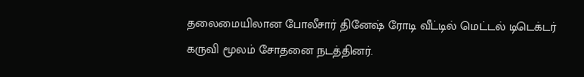தலைமையிலான போலீசார் தினேஷ் ரோடி வீட்டில் மெட்டல் டிடெக்டர் கருவி மூலம் சோதனை நடத்தினர்.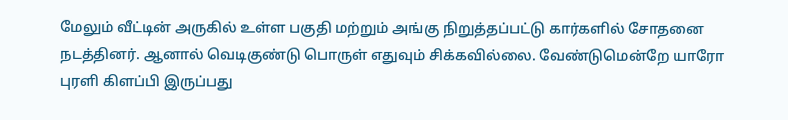மேலும் வீட்டின் அருகில் உள்ள பகுதி மற்றும் அங்கு நிறுத்தப்பட்டு கார்களில் சோதனை நடத்தினர். ஆனால் வெடிகுண்டு பொருள் எதுவும் சிக்கவில்லை. வேண்டுமென்றே யாரோ புரளி கிளப்பி இருப்பது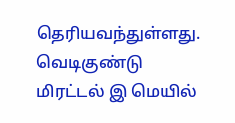தெரியவந்துள்ளது.
வெடிகுண்டு மிரட்டல் இ மெயில்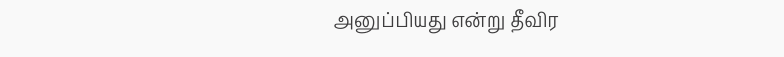அனுப்பியது என்று தீவிர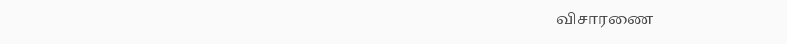விசாரணை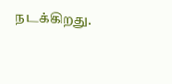நடக்கிறது.